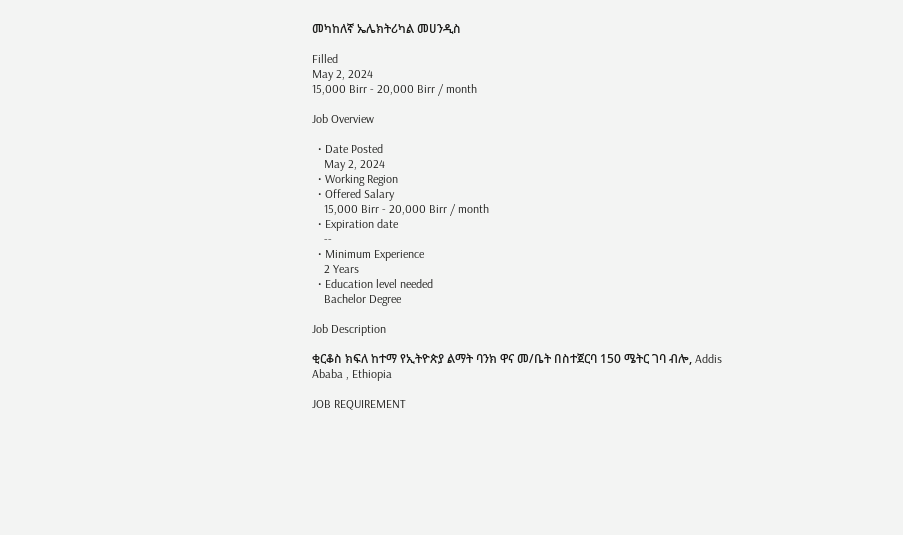መካከለኛ ኤሌክትሪካል መሀንዲስ

Filled
May 2, 2024
15,000 Birr - 20,000 Birr / month

Job Overview

  • Date Posted
    May 2, 2024
  • Working Region
  • Offered Salary
    15,000 Birr - 20,000 Birr / month
  • Expiration date
    --
  • Minimum Experience
    2 Years
  • Education level needed
    Bachelor Degree

Job Description

ቂርቆስ ክፍለ ከተማ የኢትዮጵያ ልማት ባንክ ዋና መ/ቤት በስተጀርባ 150 ሜትር ገባ ብሎ, Addis Ababa , Ethiopia

JOB REQUIREMENT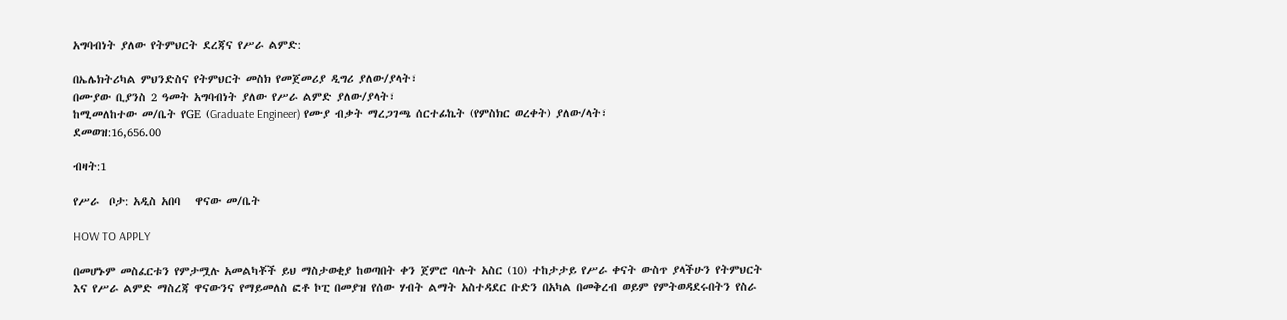አግባብነት ያለው የትምህርት ደረጃና የሥራ ልምድ:

በኤሌክትሪካል ምህንድስና የትምህርት መስክ የመጀመሪያ ዲግሪ ያለው/ያላት፣
በሙያው ቢያንስ 2 ዓመት አግባብነት ያለው የሥራ ልምድ ያለው/ያላት፣
ከሚመለከተው መ/ቤት የGE (Graduate Engineer) የሙያ ብቃት ማረጋገጫ ሰርተፊኬት (የምስክር ወረቀት) ያለው/ላት፣
ደመወዝ:16,656.00

ብዛት:1

የሥራ  ቦታ: አዲስ አበባ   ዋናው መ/ቤት

HOW TO APPLY

በመሆኑም መስፈርቱን የምታሟሉ አመልካቾች ይህ ማስታወቂያ ከወጣበት ቀን ጀምሮ ባሉት አስር (10) ተከታታይ የሥራ ቀናት ውስጥ ያላችሁን የትምህርት እና የሥራ ልምድ ማስረጃ ዋናውንና የማይመለስ ፎቶ ኮፒ በመያዝ የሰው ሃብት ልማት አስተዳደር ቡድን በአካል በመቅረብ ወይም የምትወዳደሩበትን የስራ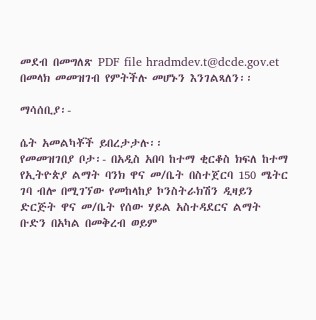መደብ በመግለጽ PDF file hradmdev.t@dcde.gov.et በመላክ መመዝገብ የምትችሉ መሆኑን እንገልጻለን፡፡

ማሳሰቢያ፡-

ሴት አመልካቾች ይበረታታሉ፡፡
የመመዝገበያ ቦታ፡- በአዲስ አበባ ከተማ ቂርቆስ ክፍለ ከተማ የኢትዮጵያ ልማት ባንክ ዋና መ/ቤት በስተጀርባ 150 ሜትር ገባ ብሎ በሚገኘው የመከላከያ ኮንስትራክሽን ዲዛይን ድርጅት ዋና መ/ቤት የሰው ሃይል አስተዳደርና ልማት ቡድን በአካል በመቅረብ ወይም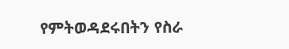የምትወዳደሩበትን የስራ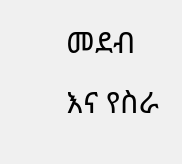መደብ እና የስራ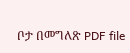ቦታ በመግለጽ PDF file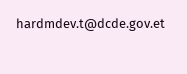hardmdev.t@dcde.gov.et